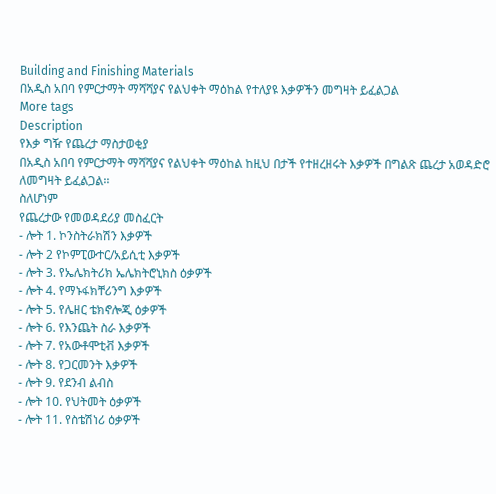Building and Finishing Materials
በአዲስ አበባ የምርታማት ማሻሻያና የልህቀት ማዕከል የተለያዩ እቃዎችን መግዛት ይፈልጋል
More tags
Description
የእቃ ግዥ የጨረታ ማስታወቂያ
በአዲስ አበባ የምርታማት ማሻሻያና የልህቀት ማዕከል ከዚህ በታች የተዘረዘሩት እቃዎች በግልጽ ጨረታ አወዳድሮ ለመግዛት ይፈልጋል፡፡
ስለሆነም
የጨረታው የመወዳደሪያ መስፈርት
- ሎት 1. ኮንስትራክሽን እቃዎች
- ሎት 2 የኮምፒውተር/አይሲቲ እቃዎች
- ሎት 3. የኤሌክትሪክ ኤሌክትሮኒክስ ዕቃዎች
- ሎት 4. የማኑፋክቸሪንግ እቃዎች
- ሎት 5. የሌዘር ቴክኖሎጂ ዕቃዎች
- ሎት 6. የእንጨት ስራ እቃዎች
- ሎት 7. የአውቶሞቲቭ እቃዎች
- ሎት 8. የጋርመንት እቃዎች
- ሎት 9. የደንብ ልብስ
- ሎት 10. የህትመት ዕቃዎች
- ሎት 11. የስቴሽነሪ ዕቃዎች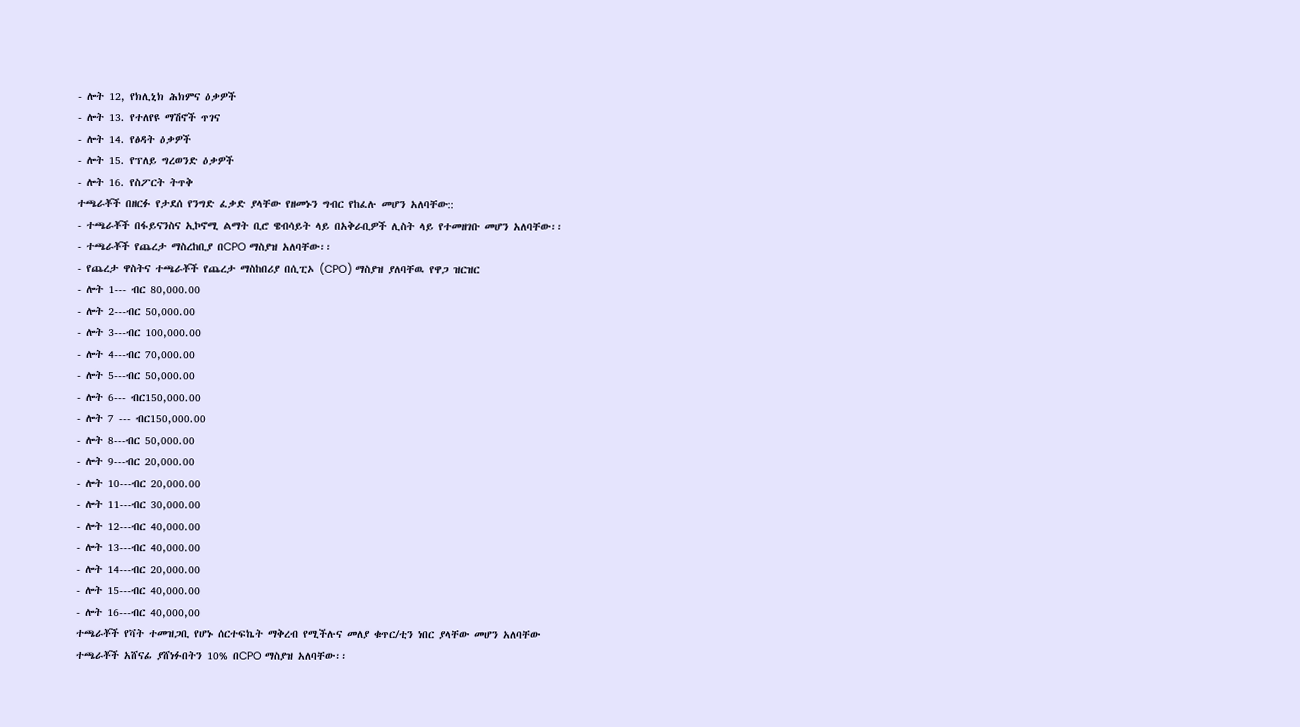- ሎት 12, የክሊኒክ ሕክምና ዕቃዎች
- ሎት 13. የተለየዩ ማሽኖች ጥገና
- ሎት 14. የፅዳት ዕቃዎች
- ሎት 15. የፕለይ ግረወንድ ዕቃዎች
- ሎት 16. የስፖርት ትጥቅ
ተጫራቾች በዘርፉ የታደሰ የንግድ ፈቃድ ያላቸው የዘመኑን ግብር የከፈሉ መሆን አለባቸው::
- ተጫራቾች በፋይናንስና ኢኮኖሚ ልማት ቢሮ ዌብሳይት ላይ በአቅራቢዎች ሊስት ላይ የተመዘገቡ መሆን አለባቸው፡፡
- ተጫራቾች የጨረታ ማስረከቢያ በCPO ማስያዝ አለባቸው፡፡
- የጨረታ ዋስትና ተጫራቾች የጨረታ ማስከበሪያ በሲፒኦ (CPO) ማስያዝ ያለባቸዉ የዋጋ ዝርዝር
- ሎት 1--- ብር 80,000.00
- ሎት 2---ብር 50,000.00
- ሎት 3---ብር 100,000.00
- ሎት 4---ብር 70,000.00
- ሎት 5---ብር 50,000.00
- ሎት 6--- ብር150,000.00
- ሎት 7 --- ብር150,000.00
- ሎት 8---ብር 50,000.00
- ሎት 9---ብር 20,000.00
- ሎት 10---ብር 20,000.00
- ሎት 11---ብር 30,000.00
- ሎት 12---ብር 40,000.00
- ሎት 13---ብር 40,000.00
- ሎት 14---ብር 20,000.00
- ሎት 15---ብር 40,000.00
- ሎት 16---ብር 40,000,00
ተጫራቾች የቫት ተመዝጋቢ የሆኑ ሰርተፍኬት ማቅረብ የሚችሉና መለያ ቁጥር/ቲን ነበር ያላቸው መሆን አለባቸው
ተጫራቾች አሸናፊ ያሸነፉበትን 10% በCPO ማስያዝ አለባቸው፡፡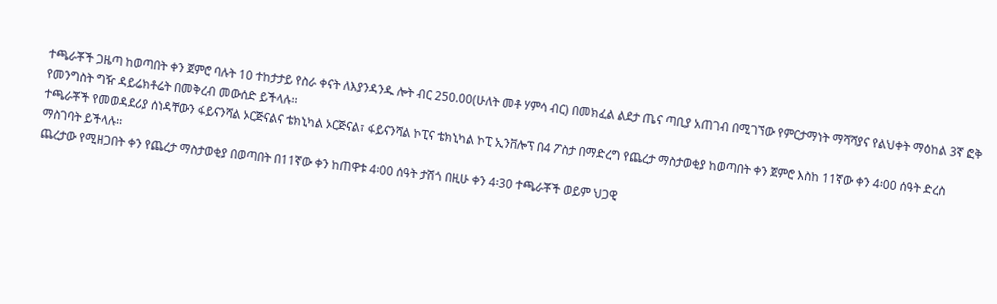ተጫራቾች ጋዜጣ ከወጣበት ቀን ጀምሮ ባሉት 10 ተከታታይ የስራ ቀናት ለእያንዳንዱ ሎት ብር 250.00(ሁለት መቶ ሃምሳ ብር) በመክፈል ልደታ ጤና ጣቢያ አጠገብ በሚገኘው የምርታማነት ማሻሻያና የልህቀት ማዕከል 3ኛ ፎቅ የመንግስት ግዥ ዳይሬክቶሬት በመቅረብ መውሰድ ይችላሉ፡፡
ተጫራቾች የመወዳደሪያ ሰነዳቸውን ፋይናንሻል ኦርጅናልና ቴክኒካል ኦርጅናል፣ ፋይናንሻል ኮፒና ቴክኒካል ኮፒ ኢንቨሎፕ በ4 ፖስታ በማድረግ የጨረታ ማስታወቂያ ከወጣበት ቀን ጀምሮ እስከ 11ኛው ቀን 4፡00 ሰዓት ድረስ ማስገባት ይችላሉ፡፡
ጨረታው የሚዘጋበት ቀን የጨረታ ማስታወቂያ በወጣበት በ11ኛው ቀን ከጠዋቱ 4፡00 ሰዓት ታሽጎ በዚሁ ቀን 4፡30 ተጫራቾች ወይም ህጋዊ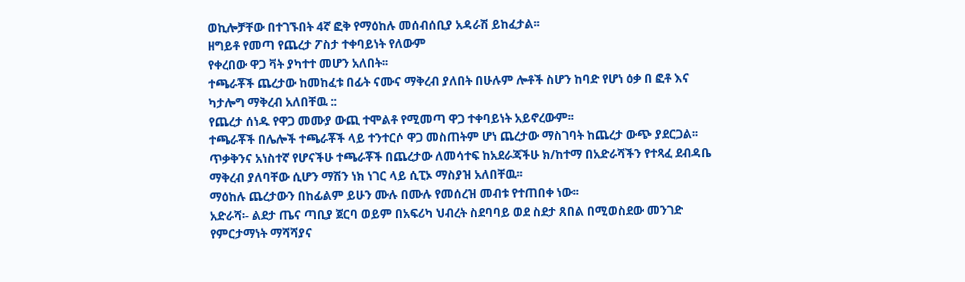ወኪሎቻቸው በተገኙበት 4ኛ ፎቅ የማዕከሉ መሰብሰቢያ አዳራሽ ይከፈታል፡፡
ዘግይቶ የመጣ የጨረታ ፖስታ ተቀባይነት የለውም
የቀረበው ዋጋ ቫት ያካተተ መሆን አለበት፡፡
ተጫራቾች ጨረታው ከመከፈቱ በፊት ናሙና ማቅረብ ያለበት በሁሉም ሎቶች ስሆን ከባድ የሆነ ዕቃ በ ፎቶ እና ካታሎግ ማቅረብ አለበቸዉ ::
የጨረታ ሰነዱ የዋጋ መሙያ ውጪ ተሞልቶ የሚመጣ ዋጋ ተቀባይነት አይኖረውም፡፡
ተጫራቾች በሌሎች ተጫራቾች ላይ ተንተርሶ ዋጋ መስጠትም ሆነ ጨረታው ማስገባት ከጨረታ ውጭ ያደርጋል፡፡
ጥቃቅንና አነስተኛ የሆናችሁ ተጫራቾች በጨረታው ለመሳተፍ ከአደራጃችሁ ክ/ከተማ በአድራሻችን የተጻፈ ደብዳቤ ማቅረብ ያለባቸው ሲሆን ማሽን ነክ ነገር ላይ ሲፒኦ ማስያዝ አለበቸዉ፡፡
ማዕከሉ ጨረታውን በከፊልም ይሁን ሙሉ በሙሉ የመሰረዝ መብቱ የተጠበቀ ነው፡፡
አድራሻ፡- ልደታ ጤና ጣቢያ ጀርባ ወይም በአፍሪካ ህብረት ስደባባይ ወደ ስደታ ጸበል በሚወስደው መንገድ የምርታማነት ማሻሻያና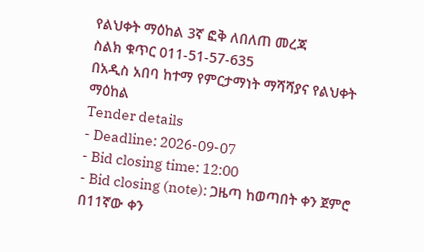የልህቀት ማዕከል 3ኛ ፎቅ ለበለጠ መረጃ
ስልክ ቁጥር 011-51-57-635
በአዲስ አበባ ከተማ የምርታማነት ማሻሻያና የልህቀት ማዕከል
Tender details
- Deadline: 2026-09-07
- Bid closing time: 12:00
- Bid closing (note): ጋዜጣ ከወጣበት ቀን ጀምሮ በ11ኛው ቀን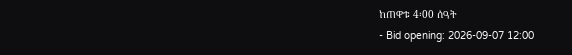ከጠዋቱ 4፡00 ሰዓት
- Bid opening: 2026-09-07 12:00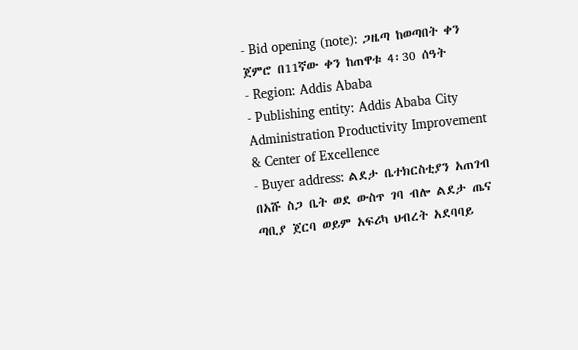- Bid opening (note): ጋዜጣ ከወጣበት ቀን ጀምሮ በ11ኛው ቀን ከጠዋቱ 4፡30 ሰዓት
- Region: Addis Ababa
- Publishing entity: Addis Ababa City Administration Productivity Improvement & Center of Excellence
- Buyer address: ልደታ ቤተክርስቲያን አጠገብ በአሹ ስጋ ቤት ወደ ውስጥ ገባ ብሎ ልደታ ጤና ጣቢያ ጀርባ ወይም አፍሪካ ህብረት አደባባይ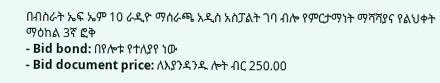በብስራት ኤፍ ኤም 10 ራዲዮ ማሰራጫ አዲስ አስፓልት ገባ ብሎ የምርታማነት ማሻሻያና የልህቀት ማዕከል 3ኛ ፎቅ
- Bid bond: በየሎቱ የተለያየ ነው
- Bid document price: ለእያንዳንዱ ሎት ብር 250.00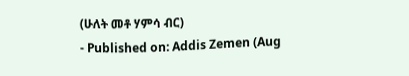(ሁለት መቶ ሃምሳ ብር)
- Published on: Addis Zemen (Aug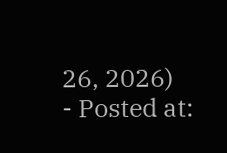26, 2026)
- Posted at: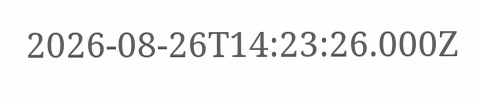2026-08-26T14:23:26.000Z